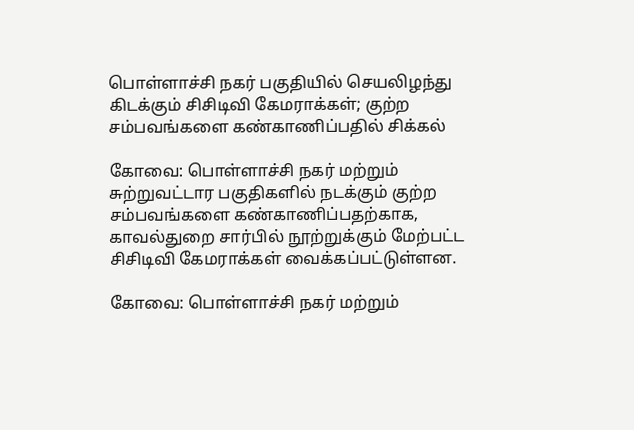பொள்ளாச்சி நகர் பகுதியில் செயலிழந்து கிடக்கும் சிசிடிவி கேமராக்கள்; குற்ற சம்பவங்களை கண்காணிப்பதில் சிக்கல்

கோவை: பொள்ளாச்சி நகர் மற்றும் சுற்றுவட்டார பகுதிகளில் நடக்கும் குற்ற சம்பவங்களை கண்காணிப்பதற்காக, காவல்துறை சார்பில் நூற்றுக்கும் மேற்பட்ட சிசிடிவி கேமராக்கள் வைக்கப்பட்டுள்ளன.

கோவை: பொள்ளாச்சி நகர் மற்றும்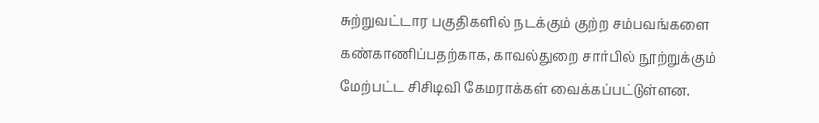சுற்றுவட்டார பகுதிகளில் நடக்கும் குற்ற சம்பவங்களை கண்காணிப்பதற்காக, காவல்துறை சார்பில் நூற்றுக்கும் மேற்பட்ட சிசிடிவி கேமராக்கள் வைக்கப்பட்டுள்ளன.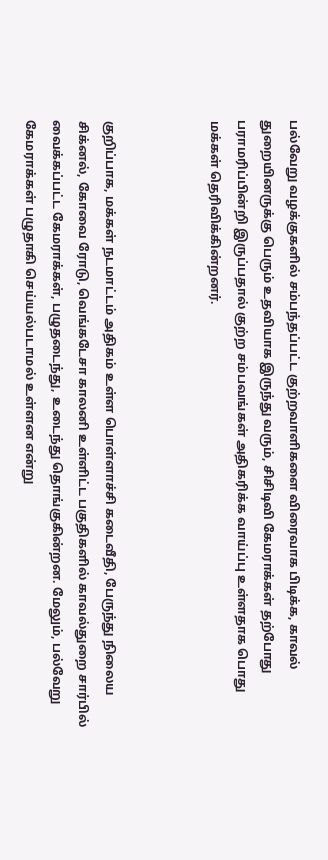பல்வேறு வழக்குகளில் சம்பந்தப்பட்ட குற்றவாளிகளை விரைவாக பிடிக்க, காவல் துறையினருக்கு பெரும் உதவியாக இருந்து வரும், சிசிடிவி கேமராக்கள் தற்போது பராமரிப்பின்றி இருப்பதால் குற்ற சம்பவங்கள் அதிகரிக்க வாய்ப்பு உள்ளதாக பொது மக்கள் தெரிவிக்கின்றனர்.



குறிப்பாக, மக்கள் நடமாட்டம் அதிகம் உள்ள பொள்ளாச்சி கடைவீதி, பேருந்து நிலைய சிக்னல், கோவை ரோடு, வெங்கடேசா காலனி உள்ளிட்ட பகுதிகளில் காவல்துறை சார்பில் வைக்கப்பட்ட கேமராக்கள், பழுதடைந்து, உடைந்து தொங்குகின்றன. மேலும், பல்வேறு கேமராக்கள் பழுதாகி செய்யல்படாமல் உள்ளன என்று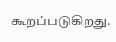கூறப்படுகிறது.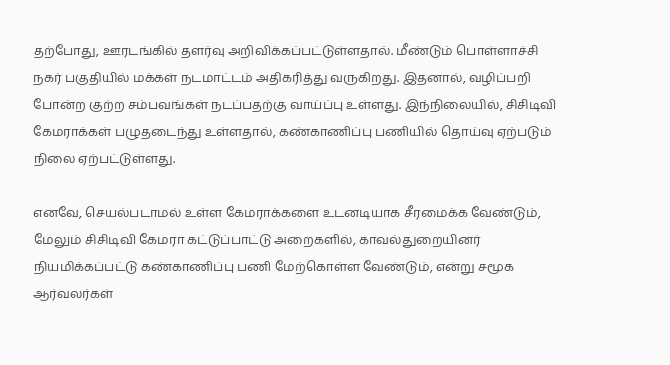தற்போது, ஊரடங்கில் தளர்வு அறிவிக்கப்பட்டுள்ளதால். மீண்டும் பொள்ளாச்சி நகர் பகுதியில் மக்கள் நடமாட்டம் அதிகரித்து வருகிறது. இதனால், வழிப்பறி போன்ற குற்ற சம்பவங்கள் நடப்பதற்கு வாய்ப்பு உள்ளது. இந்நிலையில், சிசிடிவி கேமராக்கள் பழுதடைந்து உள்ளதால், கண்காணிப்பு பணியில் தொய்வு ஏற்படும் நிலை ஏற்பட்டுள்ளது.

எனவே, செயல்படாமல் உள்ள கேமராக்களை உடனடியாக சீரமைக்க வேண்டும், மேலும் சிசிடிவி கேமரா கட்டுப்பாட்டு அறைகளில், காவல்துறையினர் நியமிக்கப்பட்டு கண்காணிப்பு பணி மேற்கொள்ள வேண்டும், என்று சமூக ஆர்வலர்கள்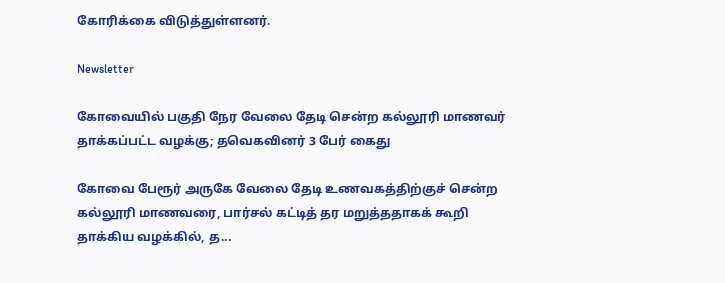கோரிக்கை விடுத்துள்ளனர்.

Newsletter

கோவையில் பகுதி நேர வேலை தேடி சென்ற கல்லூரி மாணவர் தாக்கப்பட்ட வழக்கு; தவெகவினர் 3 பேர் கைது

கோவை பேரூர் அருகே வேலை தேடி உணவகத்திற்குச் சென்ற கல்லூரி மாணவரை, பார்சல் கட்டித் தர மறுத்ததாகக் கூறி தாக்கிய வழக்கில், த...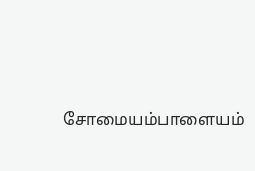சோமையம்பாளையம்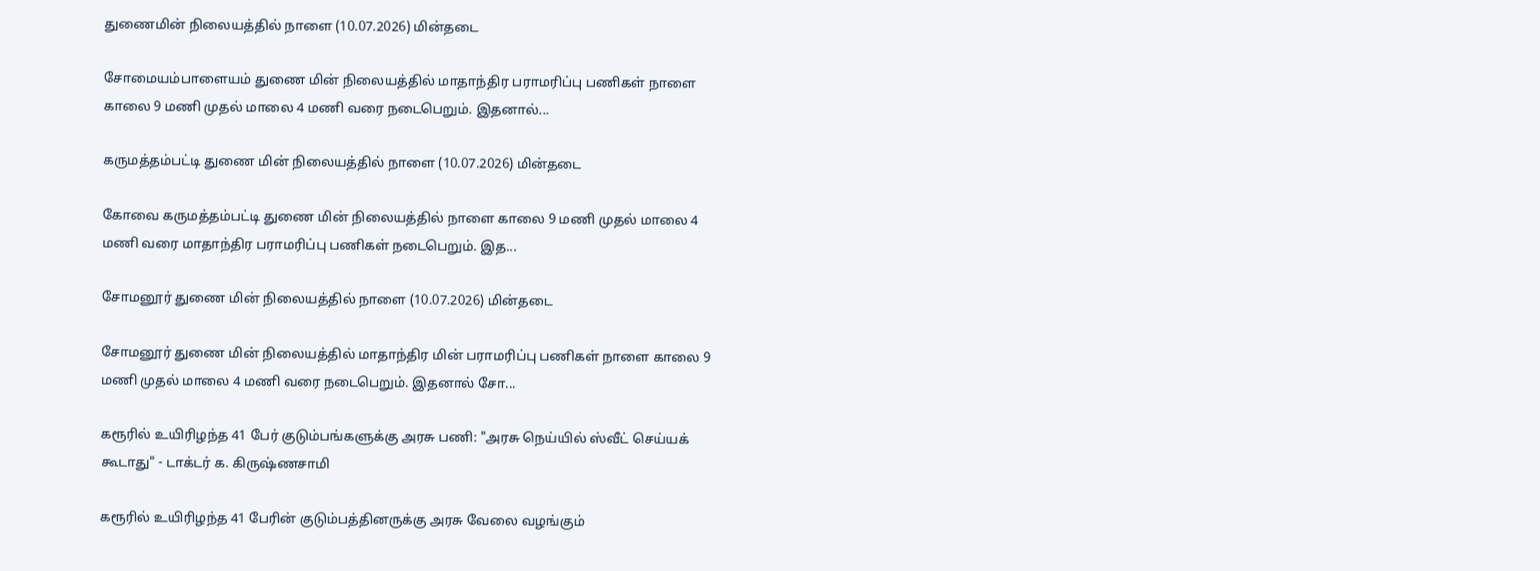துணைமின் நிலையத்தில் நாளை (10.07.2026) மின்தடை

சோமையம்பாளையம் துணை மின் நிலையத்தில் மாதாந்திர பராமரிப்பு பணிகள் நாளை காலை 9 மணி முதல் மாலை 4 மணி வரை நடைபெறும். இதனால்...

கருமத்தம்பட்டி துணை மின் நிலையத்தில் நாளை (10.07.2026) மின்தடை

கோவை கருமத்தம்பட்டி துணை மின் நிலையத்தில் நாளை காலை 9 மணி முதல் மாலை 4 மணி வரை மாதாந்திர பராமரிப்பு பணிகள் நடைபெறும். இத...

சோமனூர் துணை மின் நிலையத்தில் நாளை (10.07.2026) மின்தடை

சோமனூர் துணை மின் நிலையத்தில் மாதாந்திர மின் பராமரிப்பு பணிகள் நாளை காலை 9 மணி முதல் மாலை 4 மணி வரை நடைபெறும். இதனால் சோ...

கரூரில் உயிரிழந்த 41 பேர் குடும்பங்களுக்கு அரசு பணி: "அரசு நெய்யில் ஸ்வீட் செய்யக் கூடாது" - டாக்டர் க. கிருஷ்ணசாமி

கரூரில் உயிரிழந்த 41 பேரின் குடும்பத்தினருக்கு அரசு வேலை வழங்கும்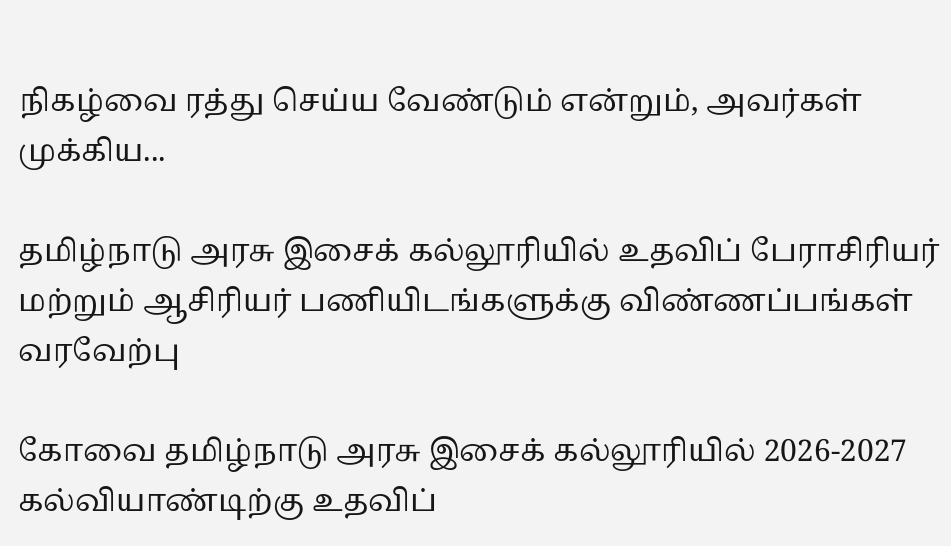நிகழ்வை ரத்து செய்ய வேண்டும் என்றும், அவர்கள் முக்கிய...

தமிழ்நாடு அரசு இசைக் கல்லூரியில் உதவிப் பேராசிரியர் மற்றும் ஆசிரியர் பணியிடங்களுக்கு விண்ணப்பங்கள் வரவேற்பு

கோவை தமிழ்நாடு அரசு இசைக் கல்லூரியில் 2026-2027 கல்வியாண்டிற்கு உதவிப்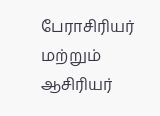பேராசிரியர் மற்றும் ஆசிரியர்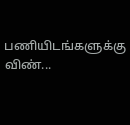பணியிடங்களுக்கு விண்...